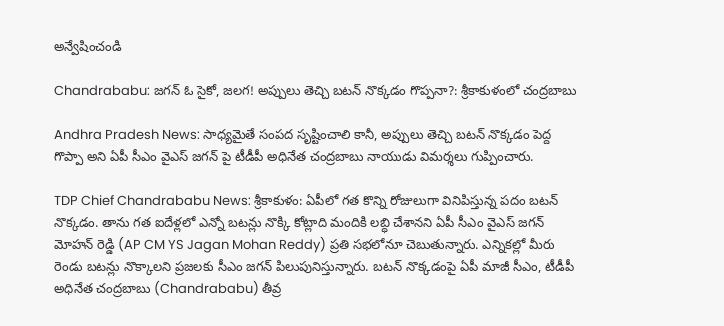అన్వేషించండి

Chandrababu: జగన్‌ ఓ సైకో, జలగ! అప్పులు తెచ్చి బటన్‌ నొక్కడం గొప్పనా?: శ్రీకాకుళంలో చంద్రబాబు

Andhra Pradesh News: సాధ్యమైతే సంపద సృష్టించాలి కానీ, అప్పులు తెచ్చి బటన్ నొక్కడం పెద్ద గొప్పా అని ఏపీ సీఎం వైఎస్ జగన్ పై టీడీపీ అధినేత చంద్రబాబు నాయుడు విమర్శలు గుప్పించారు.

TDP Chief Chandrababu News: శ్రీకాకుళం: ఏపీలో గత కొన్ని రోజులుగా వినిపిస్తున్న పదం బటన్ నొక్కడం. తాను గత ఐదేళ్లలో ఎన్నో బటన్లు నొక్కి కోట్లాది మందికి లబ్ధి చేశానని ఏపీ సీఎం వైఎస్ జగన్ మోహన్ రెడ్డి (AP CM YS Jagan Mohan Reddy) ప్రతి సభలోనూ చెబుతున్నారు. ఎన్నికల్లో మీరు రెండు బటన్లు నొక్కాలని ప్రజలకు సీఎం జగన్ పిలుపునిస్తున్నారు. బటన్ నొక్కడంపై ఏపీ మాజీ సీఎం, టీడీపీ అధినేత చంద్రబాబు (Chandrababu) తీవ్ర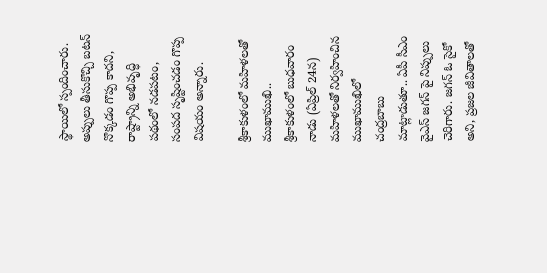స్థాయిలో స్పందించారు. అప్పులు తీసుకొచ్చి బటన్ నొక్కడం గొప్ప కాదని, రాష్ట్రాన్ని అభివృద్ధి పథంలో నడపటం, సంపద సృష్టించడం గొప్ప విషయం అన్నారు.

శ్రీకాకుళంలో మహిళలతో ముఖాముఖి..
శ్రీకాకుళంలో బుధవారం నాడు (ఏప్రిల్ 24న) మహిళలతో నిర్వహించిన ముఖాముఖిలో చంద్రబాబు మాట్లాడుతూ.. ఏపీ సీఎం వైఎస్ జగన్ పై నిప్పులు చెరిగారు. జగన్‌ ఓ సైకో అని, ప్రజల జీవితాలతో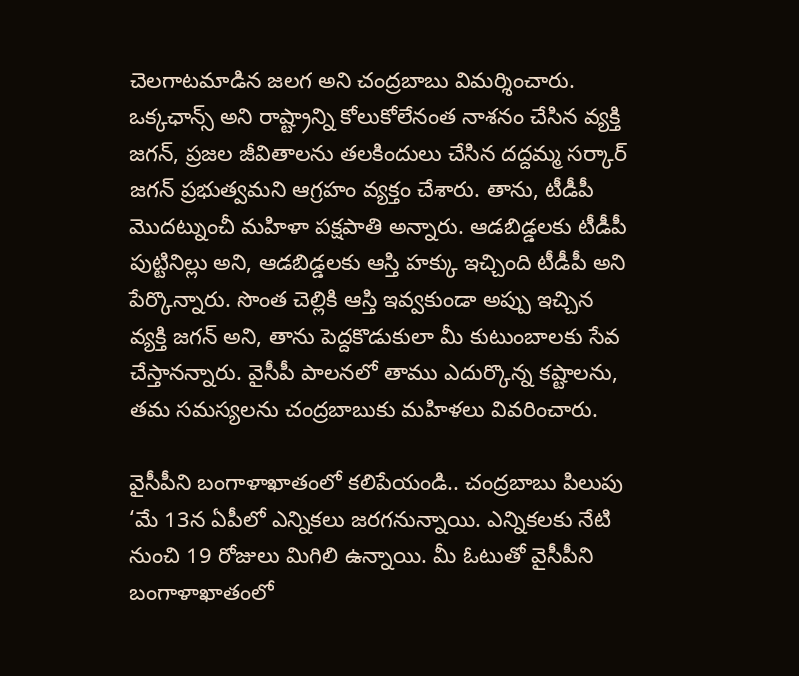చెలగాటమాడిన జలగ అని చంద్రబాబు విమర్శించారు. ఒక్కఛాన్స్ అని రాష్ట్రాన్ని కోలుకోలేనంత నాశనం చేసిన వ్యక్తి జగన్, ప్రజల జీవితాలను తలకిందులు చేసిన దద్దమ్మ సర్కార్ జగన్ ప్రభుత్వమని ఆగ్రహం వ్యక్తం చేశారు. తాను, టీడీపీ మొదట్నుంచీ మహిళా పక్షపాతి అన్నారు. ఆడబిడ్డలకు టీడీపీ పుట్టినిల్లు అని, ఆడబిడ్డలకు ఆస్తి హక్కు ఇచ్చింది టీడీపీ అని పేర్కొన్నారు. సొంత చెల్లికి ఆస్తి ఇవ్వకుండా అప్పు ఇచ్చిన వ్యక్తి జగన్ అని, తాను పెద్దకొడుకులా మీ కుటుంబాలకు సేవ చేస్తానన్నారు. వైసీపీ పాలనలో తాము ఎదుర్కొన్న కష్టాలను, తమ సమస్యలను చంద్రబాబుకు మహిళలు వివరించారు.

వైసీపీని బంగాళాఖాతంలో కలిపేయండి.. చంద్రబాబు పిలుపు
‘మే 13న ఏపీలో ఎన్నికలు జరగనున్నాయి. ఎన్నికలకు నేటి నుంచి 19 రోజులు మిగిలి ఉన్నాయి. మీ ఓటుతో వైసీపీని బంగాళాఖాతంలో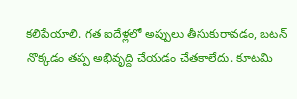కలిపేయాలి. గత ఐదేళ్లలో అప్పులు తీసుకురావడం, బటన్ నొక్కడం తప్ప అభివృద్ది చేయడం చేతకాలేదు. కూటమి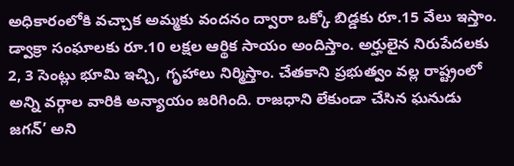అధికారంలోకి వచ్చాక అమ్మకు వందనం ద్వారా ఒక్కో బిడ్డకు రూ.15 వేలు ఇస్తాం. డ్వాక్రా సంఘాలకు రూ.10 లక్షల ఆర్థిక సాయం అందిస్తాం. అర్హులైన నిరుపేదలకు 2, 3 సెంట్లు భూమి ఇచ్చి, గృహాలు నిర్మిస్తాం. చేతకాని ప్రభుత్వం వల్ల రాష్ట్రంలో అన్ని వర్గాల వారికి అన్యాయం జరిగింది. రాజధాని లేకుండా చేసిన ఘనుడు జగన్’ అని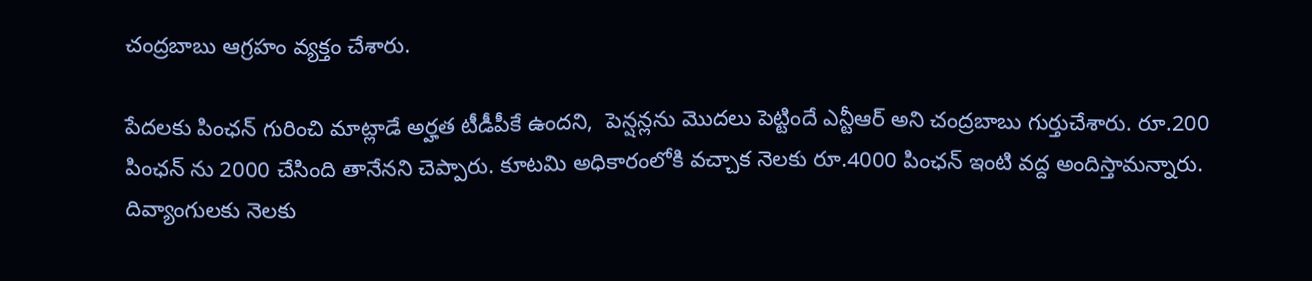చంద్రబాబు ఆగ్రహం వ్యక్తం చేశారు.

పేదలకు పింఛన్ గురించి మాట్లాడే అర్హత టీడీపీకే ఉందని,  పెన్షన్లను మొదలు పెట్టిందే ఎన్టీఆర్ అని చంద్రబాబు గుర్తుచేశారు. రూ.200 పింఛన్ ను 2000 చేసింది తానేనని చెప్పారు. కూటమి అధికారంలోకి వచ్చాక నెలకు రూ.4000 పింఛన్ ఇంటి వద్ద అందిస్తామన్నారు. దివ్యాంగులకు నెలకు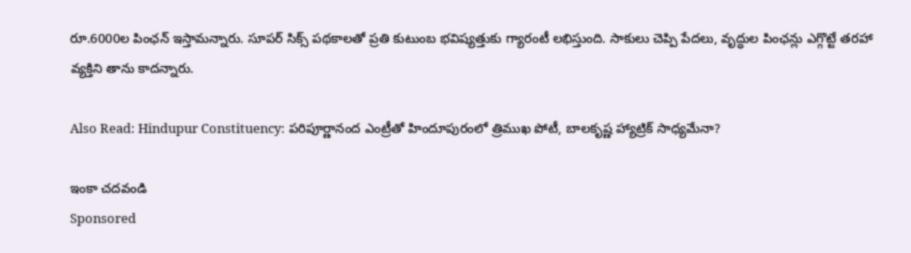రూ.6000ల పింఛన్ ఇస్తామన్నారు. సూపర్‌ సిక్స్‌ పథకాలతో ప్రతి కుటుంబ భవిష్యత్తుకు గ్యారంటీ లభిస్తుంది. సాకులు చెప్పి పేదలు, వృద్ధుల పింఛన్లు ఎగ్గొట్టే తరహా వ్యక్తిని తాను కాదన్నారు.

Also Read: Hindupur Constituency: పరిపూర్ణానంద ఎంట్రీతో హిందూపురంలో త్రిముఖ పోటీ, బాలకృష్ణ హ్యాట్రిక్ సాధ్యమేనా?

ఇంకా చదవండి
Sponsored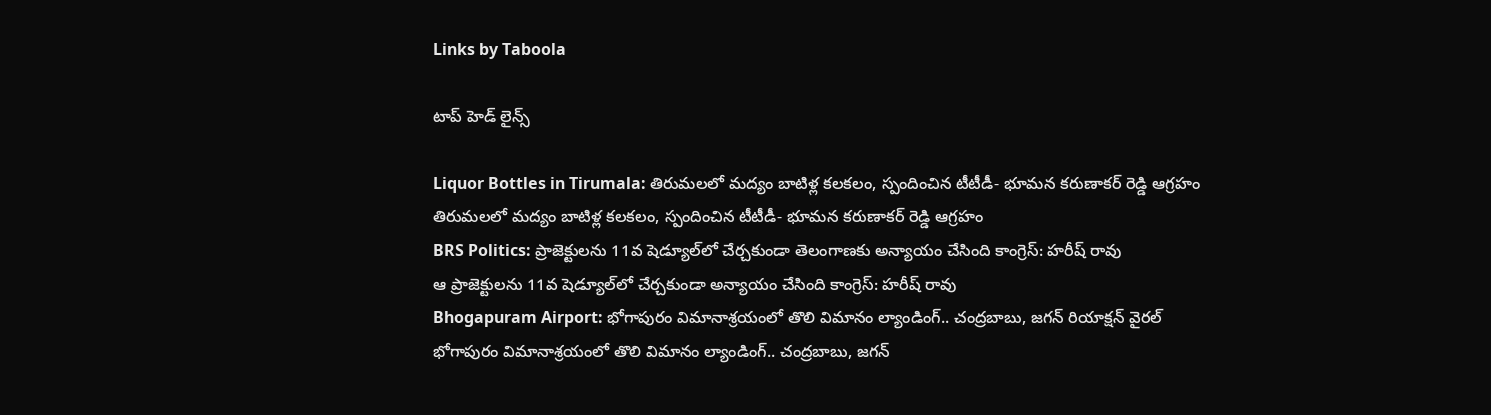Links by Taboola

టాప్ హెడ్ లైన్స్

Liquor Bottles in Tirumala: తిరుమలలో మద్యం బాటిళ్ల కలకలం, స్పందించిన టీటీడీ- భూమన కరుణాకర్ రెడ్డి ఆగ్రహం
తిరుమలలో మద్యం బాటిళ్ల కలకలం, స్పందించిన టీటీడీ- భూమన కరుణాకర్ రెడ్డి ఆగ్రహం
BRS Politics: ప్రాజెక్టులను 11వ షెడ్యూల్‌లో చేర్చకుండా తెలంగాణకు అన్యాయం చేసింది కాంగ్రెస్: హరీష్ రావు
ఆ ప్రాజెక్టులను 11వ షెడ్యూల్‌లో చేర్చకుండా అన్యాయం చేసింది కాంగ్రెస్: హరీష్ రావు
Bhogapuram Airport: భోగాపురం విమానాశ్రయంలో తొలి విమానం ల్యాండింగ్.. చంద్రబాబు, జగన్ రియాక్షన్ వైరల్
భోగాపురం విమానాశ్రయంలో తొలి విమానం ల్యాండింగ్.. చంద్రబాబు, జగన్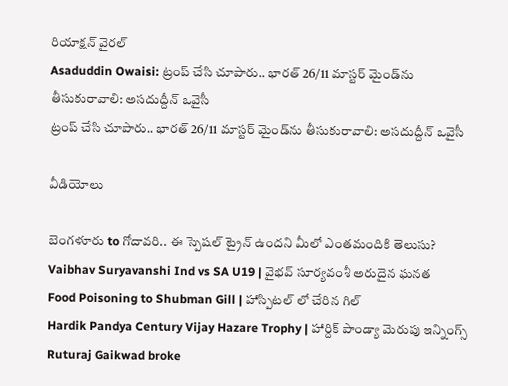రియాక్షన్ వైరల్
Asaduddin Owaisi: ట్రంప్ చేసి చూపారు.. భారత్ 26/11 మాస్టర్ మైండ్‌ను తీసుకురావాలి: అసదుద్దీన్ ఒవైసీ
ట్రంప్ చేసి చూపారు.. భారత్ 26/11 మాస్టర్ మైండ్‌ను తీసుకురావాలి: అసదుద్దీన్ ఒవైసీ

వీడియోలు

బెంగళూరు to గోదావరి.. ఈ స్పెషల్ ట్రైన్ ఉందని మీలో ఎంతమందికి తెలుసు?
Vaibhav Suryavanshi Ind vs SA U19 | వైభవ్ సూర్యవంశీ అరుదైన ఘనత
Food Poisoning to Shubman Gill | హాస్పిటల్ లో చేరిన గిల్
Hardik Pandya Century Vijay Hazare Trophy | హార్దిక్ పాండ్యా మెరుపు ఇన్నింగ్స్
Ruturaj Gaikwad broke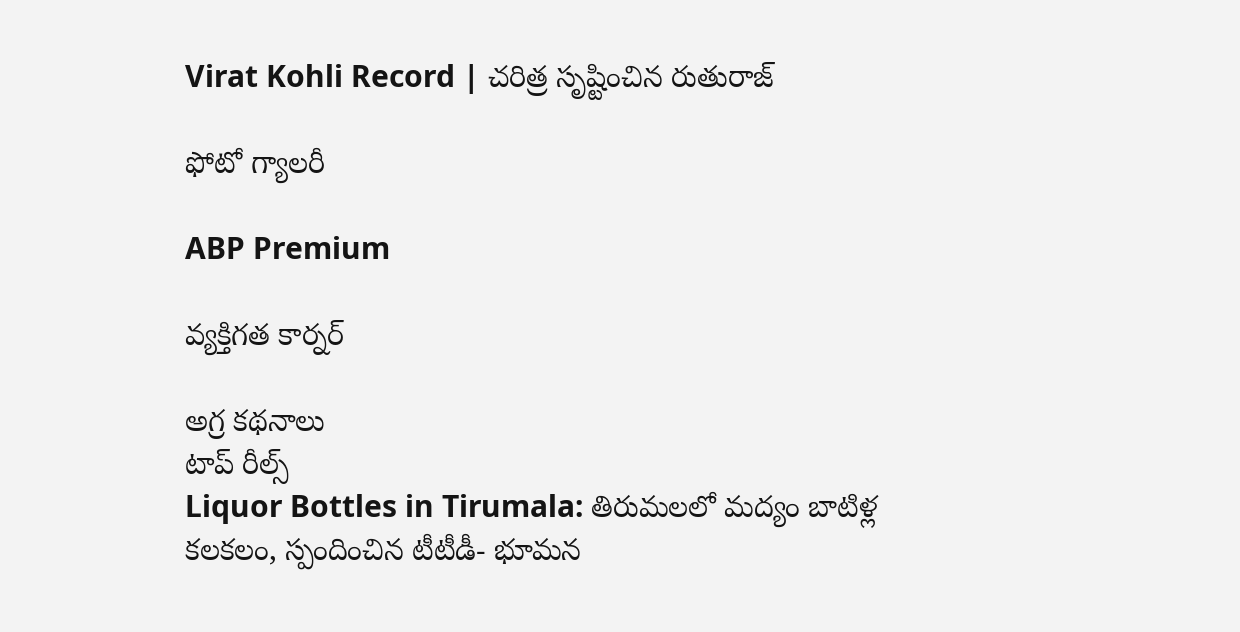Virat Kohli Record | చరిత్ర సృష్టించిన రుతురాజ్

ఫోటో గ్యాలరీ

ABP Premium

వ్యక్తిగత కార్నర్

అగ్ర కథనాలు
టాప్ రీల్స్
Liquor Bottles in Tirumala: తిరుమలలో మద్యం బాటిళ్ల కలకలం, స్పందించిన టీటీడీ- భూమన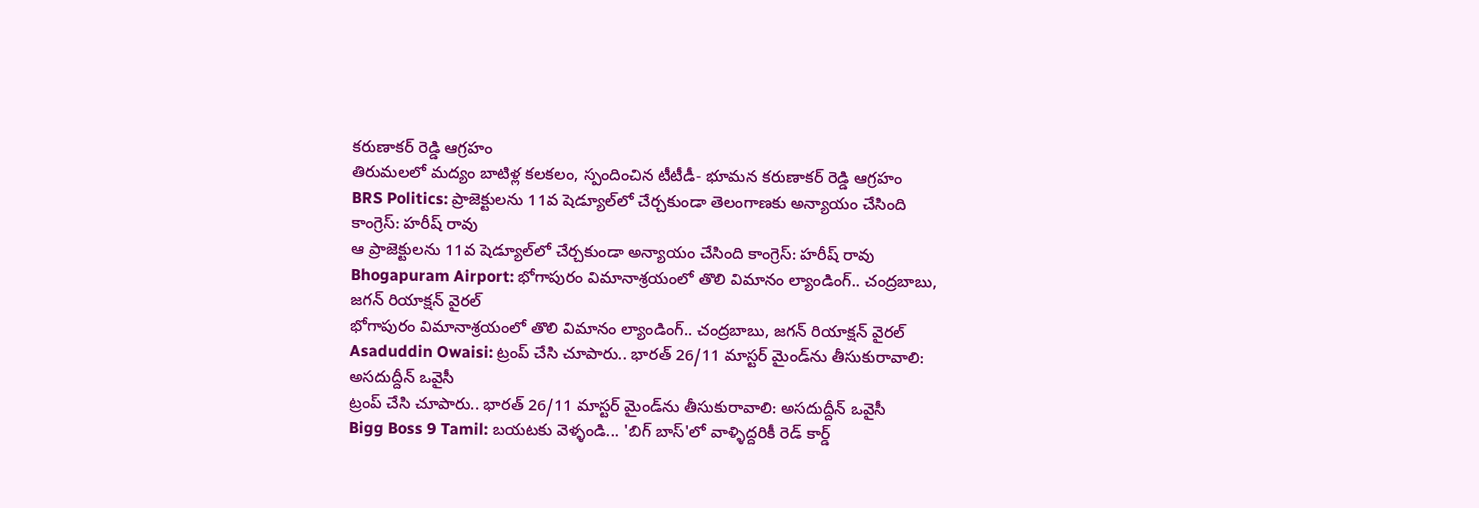కరుణాకర్ రెడ్డి ఆగ్రహం
తిరుమలలో మద్యం బాటిళ్ల కలకలం, స్పందించిన టీటీడీ- భూమన కరుణాకర్ రెడ్డి ఆగ్రహం
BRS Politics: ప్రాజెక్టులను 11వ షెడ్యూల్‌లో చేర్చకుండా తెలంగాణకు అన్యాయం చేసింది కాంగ్రెస్: హరీష్ రావు
ఆ ప్రాజెక్టులను 11వ షెడ్యూల్‌లో చేర్చకుండా అన్యాయం చేసింది కాంగ్రెస్: హరీష్ రావు
Bhogapuram Airport: భోగాపురం విమానాశ్రయంలో తొలి విమానం ల్యాండింగ్.. చంద్రబాబు, జగన్ రియాక్షన్ వైరల్
భోగాపురం విమానాశ్రయంలో తొలి విమానం ల్యాండింగ్.. చంద్రబాబు, జగన్ రియాక్షన్ వైరల్
Asaduddin Owaisi: ట్రంప్ చేసి చూపారు.. భారత్ 26/11 మాస్టర్ మైండ్‌ను తీసుకురావాలి: అసదుద్దీన్ ఒవైసీ
ట్రంప్ చేసి చూపారు.. భారత్ 26/11 మాస్టర్ మైండ్‌ను తీసుకురావాలి: అసదుద్దీన్ ఒవైసీ
Bigg Boss 9 Tamil: బయటకు వెళ్ళండి... 'బిగ్ బాస్'లో వాళ్ళిద్దరికీ రెడ్ కార్డ్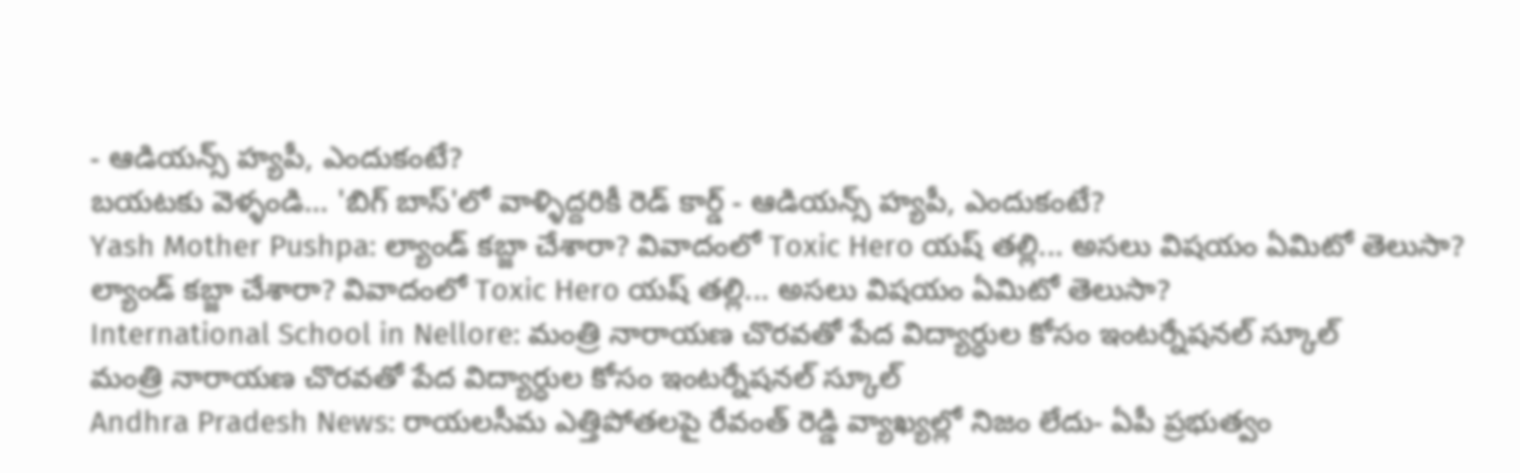- ఆడియన్స్‌ హ్యపీ, ఎందుకంటే?
బయటకు వెళ్ళండి... 'బిగ్ బాస్'లో వాళ్ళిద్దరికీ రెడ్ కార్డ్ - ఆడియన్స్‌ హ్యపీ, ఎందుకంటే?
Yash Mother Pushpa: ల్యాండ్ కబ్జా చేశారా? వివాదంలో Toxic Hero యష్ తల్లి... అసలు విషయం ఏమిటో తెలుసా?
ల్యాండ్ కబ్జా చేశారా? వివాదంలో Toxic Hero యష్ తల్లి... అసలు విషయం ఏమిటో తెలుసా?
International School in Nellore: మంత్రి నారాయణ చొరవతో పేద విద్యార్ధుల కోసం ఇంటర్నేషనల్ స్కూల్
మంత్రి నారాయణ చొరవతో పేద విద్యార్ధుల కోసం ఇంటర్నేషనల్ స్కూల్
Andhra Pradesh News: రాయలసీమ ఎత్తిపోతలపై రేవంత్ రెడ్డి వ్యాఖ్యల్లో నిజం లేదు- ఏపీ ప్రభుత్వం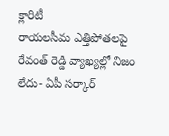క్లారిటీ
రాయలసీమ ఎత్తిపోతలపై రేవంత్ రెడ్డి వ్యాఖ్యల్లో నిజం లేదు- ఏపీ సర్కార్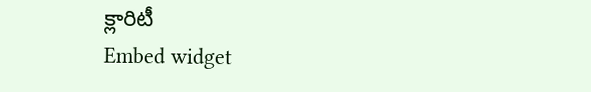క్లారిటీ
Embed widget